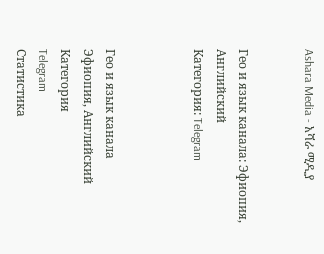Ashara Media - አሻራ ሚዲያ


Гео и язык канала: Эфиопия, Английский
Категория: Telegram



Гео и язык канала
Эфиопия, Английский
Категория
Telegram
Статистика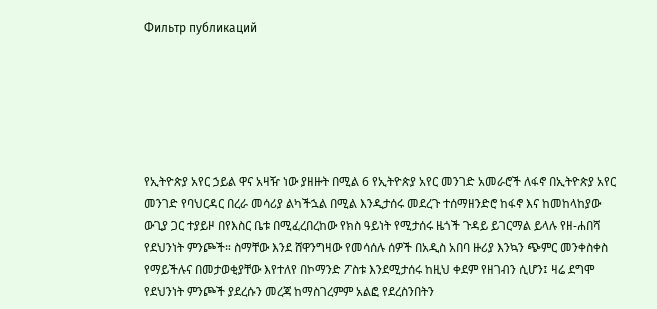Фильтр публикаций






የኢትዮጵያ አየር ኃይል ዋና አዛዥ ነው ያዘዙት በሚል 6 የኢትዮጵያ አየር መንገድ አመራሮች ለፋኖ በኢትዮጵያ አየር መንገድ የባህርዳር በረራ መሳሪያ ልካችኋል በሚል እንዲታሰሩ መደረጉ ተሰማዘንድሮ ከፋኖ እና ከመከላከያው ውጊያ ጋር ተያይዞ በየእስር ቤቱ በሚፈረበረከው የክስ ዓይነት የሚታሰሩ ዜጎች ጉዳይ ይገርማል ይላሉ የዘ-ሐበሻ የደህንነት ምንጮች። ስማቸው እንደ ሸዋንግዛው የመሳሰሉ ሰዎች በአዲስ አበባ ዙሪያ እንኳን ጭምር መንቀስቀስ የማይችሉና በመታወቂያቸው እየተለየ በኮማንድ ፖስቱ እንደሚታሰሩ ከዚህ ቀደም የዘገብን ሲሆን፤ ዛሬ ደግሞ የደህንነት ምንጮች ያደረሱን መረጃ ከማስገረምም አልፎ የደረስንበትን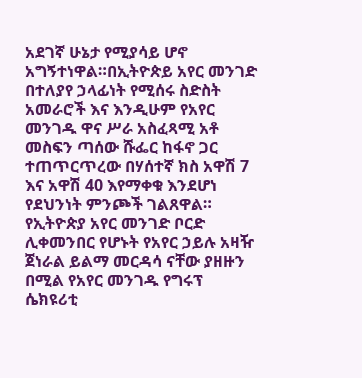አደገኛ ሁኔታ የሚያሳይ ሆኖ አግኝተነዋል።በኢትዮጵይ አየር መንገድ በተለያየ ኃላፊነት የሚሰሩ ስድስት አመራሮች እና እንዲሁም የአየር መንገዱ ዋና ሥራ አስፈጻሚ አቶ መስፍን ጣሰው ሹፌር ከፋኖ ጋር ተጠጥርጥረው በሃሰተኛ ክስ አዋሽ 7 እና አዋሽ 40 እየማቀቁ እንደሆነ የደህንነት ምንጮች ገልጸዋል። የኢትዮጵያ አየር መንገድ ቦርድ ሊቀመንበር የሆኑት የአየር ኃይሉ አዛዥ ጀነራል ይልማ መርዳሳ ናቸው ያዘዙን በሚል የአየር መንገዱ የግሩፕ ሴክዩሪቲ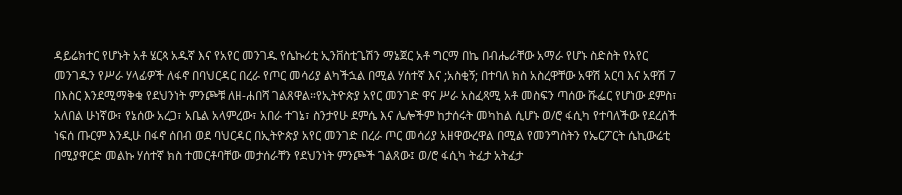ዳይሬክተር የሆኑት አቶ ሄርጳ አዱኛ እና የአየር መንገዱ የሴኩሪቲ ኢንቨስቲጌሽን ማኔጀር አቶ ግርማ በኬ በብሔራቸው አማራ የሆኑ ስድስት የአየር መንገዱን የሥራ ሃላፊዎች ለፋኖ በባህርዳር በረራ የጦር መሳሪያ ልካችኋል በሚል ሃሰተኛ እና ;አስቂኝ; በተባለ ክስ አስረዋቸው አዋሽ አርባ እና አዋሽ 7 በእስር እንደሚማቅቁ የደህንነት ምንጮቹ ለዘ-ሐበሻ ገልጸዋል።የኢትዮጵያ አየር መንገድ ዋና ሥራ አስፈጻሚ አቶ መስፍን ጣሰው ሹፌር የሆነው ደምስ፣ አለበል ሁነኛው፣ የኔሰው አረጋ፣ አቤል አላምረው፣ አበራ ተገኔ፣ ስንታየሁ ደምሴ እና ሌሎችም ከታሰሩት መካከል ሲሆኑ ወ/ሮ ፋሲካ የተባለችው የደረሰች ነፍሰ ጡርም እንዲሁ በፋኖ ሰበብ ወደ ባህርዳር በኢትዮጵያ አየር መንገድ በረራ ጦር መሳሪያ አዘዋውረዋል በሚል የመንግስትን የኤርፖርት ሴኪውሬቲ በሚያዋርድ መልኩ ሃሰተኛ ክስ ተመርቶባቸው መታሰራቸን የደህንነት ምንጮች ገልጸው፤ ወ/ሮ ፋሲካ ትፈታ አትፈታ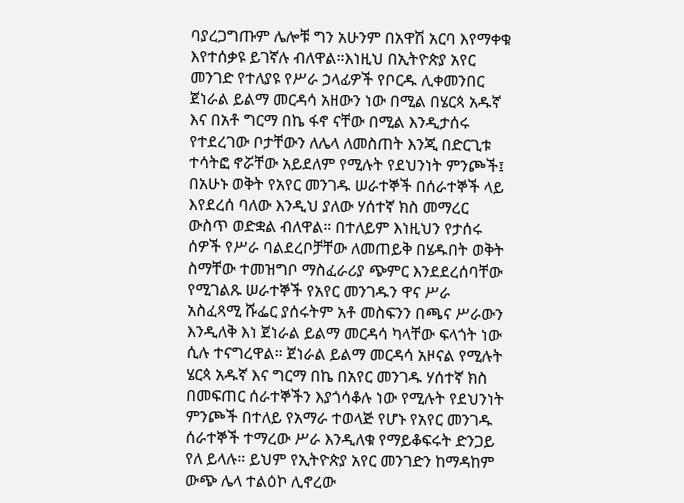ባያረጋግጡም ሌሎቹ ግን አሁንም በአዋሽ አርባ እየማቀቁ እየተሰቃዩ ይገኛሉ ብለዋል።እነዚህ በኢትዮጵያ አየር መንገድ የተለያዩ የሥራ ኃላፊዎች የቦርዱ ሊቀመንበር ጀነራል ይልማ መርዳሳ አዘውን ነው በሚል በሄርጳ አዱኛ እና በአቶ ግርማ በኬ ፋኖ ናቸው በሚል እንዲታሰሩ የተደረገው ቦታቸውን ለሌላ ለመስጠት እንጂ በድርጊቱ ተሳትፎ ኖሯቸው አይደለም የሚሉት የደህንነት ምንጮች፤ በአሁኑ ወቅት የአየር መንገዱ ሠራተኞች በሰራተኞች ላይ እየደረሰ ባለው እንዲህ ያለው ሃሰተኛ ክስ መማረር ውስጥ ወድቋል ብለዋል። በተለይም እነዚህን የታሰሩ ሰዎች የሥራ ባልደረቦቻቸው ለመጠይቅ በሄዱበት ወቅት ስማቸው ተመዝግቦ ማስፈራሪያ ጭምር እንደደረሰባቸው የሚገልጹ ሠራተኞች የአየር መንገዱን ዋና ሥራ አስፈጻሚ ሹፌር ያሰሩትም አቶ መስፍንን በጫና ሥራውን እንዲለቅ እነ ጀነራል ይልማ መርዳሳ ካላቸው ፍላጎት ነው ሲሉ ተናግረዋል። ጀነራል ይልማ መርዳሳ አዞናል የሚሉት ሄርጳ አዱኛ እና ግርማ በኬ በአየር መንገዱ ሃሰተኛ ክስ በመፍጠር ሰራተኞችን እያጎሳቆሉ ነው የሚሉት የደህንነት ምንጮች በተለይ የአማራ ተወላጅ የሆኑ የአየር መንገዱ ሰራተኞች ተማረው ሥራ እንዲለቁ የማይቆፍሩት ድንጋይ የለ ይላሉ። ይህም የኢትዮጵያ አየር መንገድን ከማዳከም ውጭ ሌላ ተልዕኮ ሊኖረው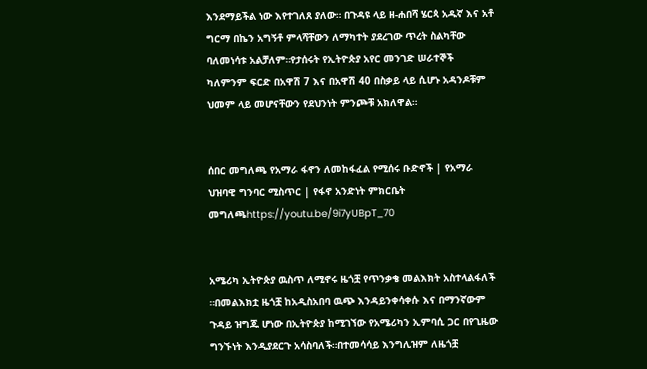እንደማይችል ነው እየተገለጸ ያለው። በጉዳዩ ላይ ዘ-ሐበሻ ሄርጳ አዱኛ እና አቶ ግርማ በኬን አግኝቶ ምላሻቸውን ለማካተት ያደረገው ጥረት ስልካቸው ባለመነሳቱ አልቻለም።የታሰሩት የኢትዮጵያ አየር መንገድ ሠራተኞች ካለምንም ፍርድ በአዋሽ 7 እና በአዋሽ 40 በስቃይ ላይ ሲሆኑ አዳንዶቹም ህመም ላይ መሆናቸውን የደህንነት ምንጮቹ አክለዋል።


ሰበር መግለጫ የአማራ ፋኖን ለመከፋፈል የሚሰሩ ቡድኖች | የአማራ ህዝባዊ ግንባር ሚስጥር | የፋኖ አንድነት ምክርቤት መግለጫhttps://youtu.be/9i7yUBpT_70


አሜሪካ ኢትዮጵያ ዉስጥ ለሚኖሩ ዜጎቿ የጥንቃቄ መልእክት አስተላልፋለች ።በመልእክቷ ዜጎቿ ከአዲስአበባ ዉጭ እንዳይንቀሳቀሱ እና በማንኛውም ጉዳይ ዝግጁ ሆነው በኢትዮጵያ ከሚገኘው የአሜሪካን ኢምባሲ ጋር በየጊዜው ግንኙነት እንዲያደርጉ አሳስባለች።በተመሳሳይ እንግሊዝም ለዜጎቿ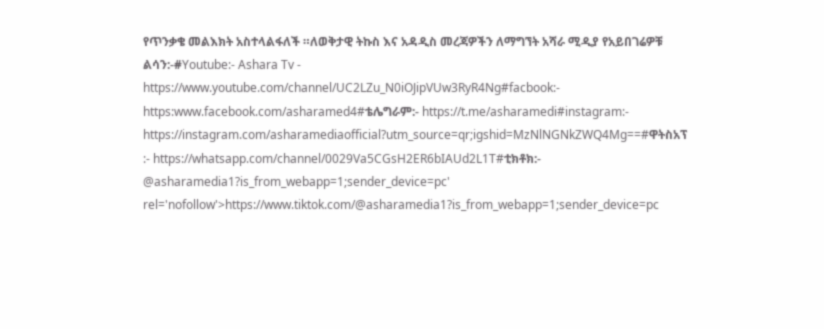የጥንቃቄ መልእክት አስተላልፋለች ።ለወቅታዊ ትኩስ እና አዳዲስ መረጃዎችን ለማግኘት አሻራ ሚዲያ የአይበገሬዎቹ ልሳን:-#Youtube:- Ashara Tv - https://www.youtube.com/channel/UC2LZu_N0iOJipVUw3RyR4Ng#facbook:- https:www.facebook.com/asharamed4#ቴሌግራም:- https://t.me/asharamedi#instagram:- https://instagram.com/asharamediaofficial?utm_source=qr;igshid=MzNlNGNkZWQ4Mg==#ዋትስአፕ :- https://whatsapp.com/channel/0029Va5CGsH2ER6bIAUd2L1T#ቲክቶክ:- @asharamedia1?is_from_webapp=1;sender_device=pc' rel='nofollow'>https://www.tiktok.com/@asharamedia1?is_from_webapp=1;sender_device=pc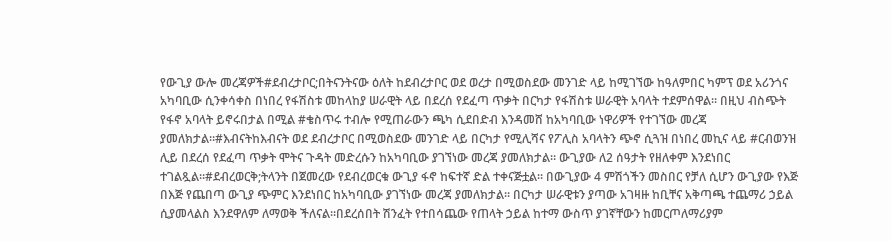የውጊያ ውሎ መረጃዎች#ደብረታቦር;በትናንትናው ዕለት ከደብረታቦር ወደ ወረታ በሚወስደው መንገድ ላይ ከሚገኘው ከዓለምበር ካምፕ ወደ አሪንጎና አካባቢው ሲንቀሳቀስ በነበረ የፋሽስቱ መከላከያ ሠራዊት ላይ በደረሰ የደፈጣ ጥቃት በርካታ የፋሽስቱ ሠራዊት አባላት ተደምሰዋል። በዚህ ብስጭት የፋኖ አባላት ይኖሩበታል በሚል #ቄስጥሩ ተብሎ የሚጠራውን ጫካ ሲደበድብ እንዳመሸ ከአካባቢው ነዋሪዎች የተገኘው መረጃ ያመለክታል።#እብናትከእብናት ወደ ደብረታቦር በሚወስደው መንገድ ላይ በርካታ የሚሊሻና የፖሊስ አባላትን ጭኖ ሲጓዝ በነበረ መኪና ላይ #ርብወንዝ ሊይ በደረሰ የደፈጣ ጥቃት ሞትና ጉዳት መድረሱን ከአካባቢው ያገኘነው መረጃ ያመለክታል። ውጊያው ለ2 ሰዓታት የዘለቀም እንደነበር ተገልጿል።#ደብረወርቅ;ትላንት በጀመረው የደብረወርቁ ውጊያ ፋኖ ከፍተኛ ድል ተቀናጅቷል። በውጊያው 4 ምሽጎችን መስበር የቻለ ሲሆን ውጊያው የእጅ በእጅ የጨበጣ ውጊያ ጭምር እንደነበር ከአካባቢው ያገኘነው መረጃ ያመለክታል። በርካታ ሠራዊቱን ያጣው አገዛዙ ከቢቸና አቅጣጫ ተጨማሪ ኃይል ሲያመላልስ እንደዋለም ለማወቅ ችለናል።በደረሰበት ሽንፈት የተበሳጨው የጠላት ኃይል ከተማ ውስጥ ያገኛቸውን ከመርጦለማሪያም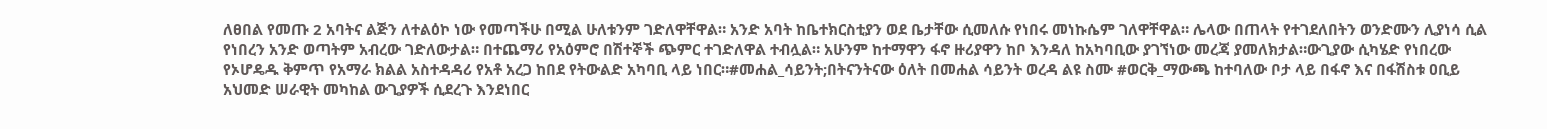ለፀበል የመጡ 2 አባትና ልጅን ለተልዕኮ ነው የመጣችሁ በሚል ሁለቱንም ገድለዋቸዋል። አንድ አባት ከቤተክርስቲያን ወደ ቤታቸው ሲመለሱ የነበሩ መነኩሴም ገለዋቸዋል። ሌላው በጠላት የተገደለበትን ወንድሙን ሊያነሳ ሲል የነበረን አንድ ወጣትም አብረው ገድለውታል። በተጨማሪ የአዕምሮ በሽተኞች ጭምር ተገድለዋል ተብሏል። አሁንም ከተማዋን ፋኖ ዙሪያዋን ከቦ እንዳለ ከአካባቢው ያገኘነው መረጃ ያመለክታል።ውጊያው ሲካሄድ የነበረው የኦሆዴዱ ቅምጥ የአማራ ክልል አስተዳዳሪ የአቶ አረጋ ከበደ የትውልድ አካባቢ ላይ ነበር።#መሐል_ሳይንት;በትናንትናው ዕለት በመሐል ሳይንት ወረዳ ልዩ ስሙ #ወርቅ_ማውጫ ከተባለው ቦታ ላይ በፋኖ እና በፋሽስቱ ዐቢይ አህመድ ሠራዊት መካከል ውጊያዎች ሲደረጉ እንደነበር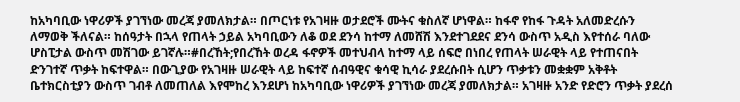ከአካባቢው ነዋሪዎች ያገኘነው መረጃ ያመለክታል። በጦርነቱ የአገዛዙ ወታደሮች ሙትና ቁስለኛ ሆነዋል። ከፋኖ የከፋ ጉዳት አለመድረሱን ለማወቅ ችለናል። ከሰዓታት በኋላ የጠላት ኃይል አካባቢውን ለቆ ወደ ደንሳ ከተማ ለመሸሽ እንደተገደደና ደንሳ ውስጥ አዲስ እየተሰራ ባለው ሆስፒታል ውስጥ መሽገው ይገኛሉ።#በረኸት;የበረኸት ወረዳ ፋኖዎች መተህብላ ከተማ ላይ ሰፍሮ በነበረ የጠላት ሠራዊት ላይ የተጠናበት ድንገተኛ ጥቃት ከፍተዋል። በውጊያው የአገዛዙ ሠራዊት ላይ ከፍተኛ ሰብዓዊና ቁሳዊ ኪሳራ ያደረሱበት ሲሆን ጥቃቱን መቋቋም አቅቶት ቤተክርስቲያን ውስጥ ገብቶ ለመጠለል እየሞከረ እንደሆነ ከአካባቢው ነዋሪዎች ያገኘነው መረጃ ያመለክታል። አገዛዙ አንድ የድሮን ጥቃት ያደረሰ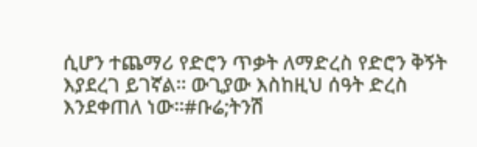ሲሆን ተጨማሪ የድሮን ጥቃት ለማድረስ የድሮን ቅኝት እያደረገ ይገኛል። ውጊያው እስከዚህ ሰዓት ድረስ እንደቀጠለ ነው።#ቡሬ;ትንሽ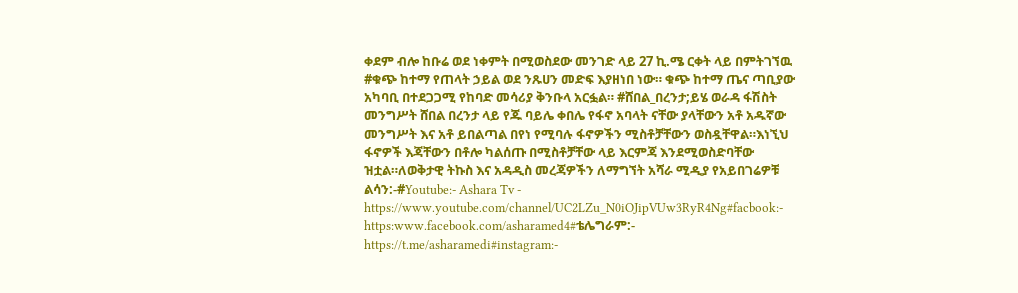ቀደም ብሎ ከቡሬ ወደ ነቀምት በሚወስደው መንገድ ላይ 27 ኪ.ሜ ርቀት ላይ በምትገኘዉ #ቁጭ ከተማ የጠላት ኃይል ወደ ንጹሀን መድፍ እያዘነበ ነው። ቁጭ ከተማ ጤና ጣቢያው አካባቢ በተደጋጋሚ የከባድ መሳሪያ ቅንቡላ አርፏል። #ሸበል_በረንታ;ይሄ ወራዳ ፋሽስት መንግሥት ሸበል በረንታ ላይ የጁ ባይሌ ቀበሌ የፋኖ አባላት ናቸው ያላቸውን አቶ አዱኛው መንግሥት እና አቶ ይበልጣል በየነ የሚባሉ ፋኖዎችን ሚስቶቻቸውን ወስዷቸዋል።እነኚህ ፋኖዎች እጃቸውን በቶሎ ካልሰጡ በሚስቶቻቸው ላይ እርምጃ እንደሚወስድባቸው ዝቷል።ለወቅታዊ ትኩስ እና አዳዲስ መረጃዎችን ለማግኘት አሻራ ሚዲያ የአይበገሬዎቹ ልሳን:-#Youtube:- Ashara Tv - https://www.youtube.com/channel/UC2LZu_N0iOJipVUw3RyR4Ng#facbook:- https:www.facebook.com/asharamed4#ቴሌግራም:- https://t.me/asharamedi#instagram:-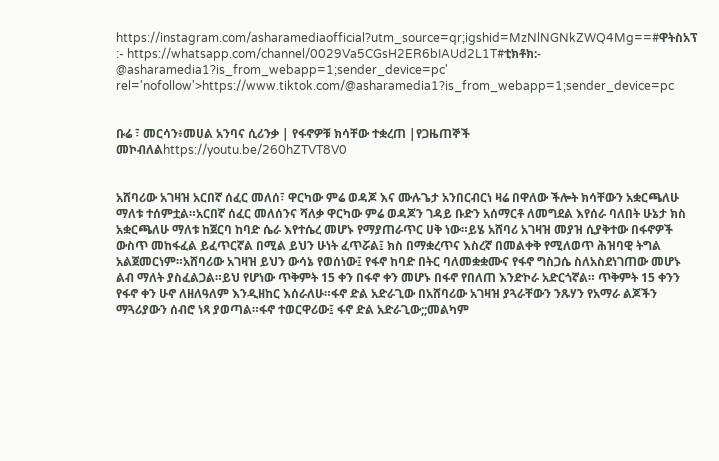https://instagram.com/asharamediaofficial?utm_source=qr;igshid=MzNlNGNkZWQ4Mg==#ዋትስአፕ :- https://whatsapp.com/channel/0029Va5CGsH2ER6bIAUd2L1T#ቲክቶክ:- @asharamedia1?is_from_webapp=1;sender_device=pc' rel='nofollow'>https://www.tiktok.com/@asharamedia1?is_from_webapp=1;sender_device=pc


ቡሬ ፣ መርሳን፥መሀል አንባና ሲሪንቃ | የፋኖዎቹ ክሳቸው ተቋረጠ |የጋዜጠኞች መኮብለልhttps://youtu.be/260hZTVT8V0


አሸባሪው አገዛዝ አርበኛ ሰፈር መለሰ፣ ዋርካው ምሬ ወዳጆ እና ሙሉጌታ አንበርብርነ ዛሬ በዋለው ችሎት ክሳቸውን አቋርጫለሁ ማለቱ ተሰምቷል።አርበኛ ሰፈር መለሰንና ሻለቃ ዋርካው ምሬ ወዳጆን ገዳይ ቡድን አሰማርቶ ለመግደል እየሰራ ባለበት ሁኔታ ክስ አቋርጫለሁ ማለቱ ከጀርባ ከባድ ሴራ እየተሴረ መሆኑ የማያጠራጥር ሀቅ ነው።ይሄ አሸባሪ አገዛዝ መያዝ ሲያቅተው በፋኖዎች ውስጥ መከፋፈል ይፈጥርኛል በሚል ይህን ሁነት ፈጥሯል፤ ክስ በማቋረጥና እስረኛ በመልቀቅ የሚለወጥ ሕዝባዊ ትግል አልጀመርነም።አሸባሪው አገዛዝ ይህን ውሳኔ የወሰነው፤ የፋኖ ከባድ በትር ባለመቋቋሙና የፋኖ ግስጋሴ ስለአስደነገጠው መሆኑ ልብ ማለት ያስፈልጋል።ይህ የሆነው ጥቅምት 15 ቀን በፋኖ ቀን መሆኑ በፋኖ የበለጠ እንድኮራ አድርጎኛል። ጥቅምት 15 ቀንን የፋኖ ቀን ሁኖ ለዘለዓለም እንዲዘከር እሰራለሁ።ፋኖ ድል አድራጊው በአሸባሪው አገዛዝ ያጓራቸውን ንጹሃን የአማራ ልጆችን ማጓሪያውን ሰብሮ ነጻ ያወጣል።ፋኖ ተወርዋሪው፤ ፋኖ ድል አድራጊው;;መልካም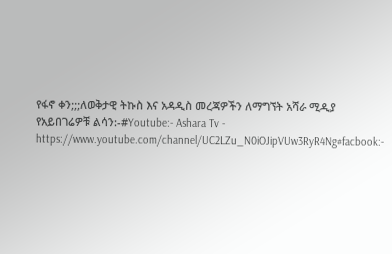የፋኖ ቀን;;;ለወቅታዊ ትኩስ እና አዳዲስ መረጃዎችን ለማግኘት አሻራ ሚዲያ የአይበገሬዎቹ ልሳን:-#Youtube:- Ashara Tv - https://www.youtube.com/channel/UC2LZu_N0iOJipVUw3RyR4Ng#facbook:-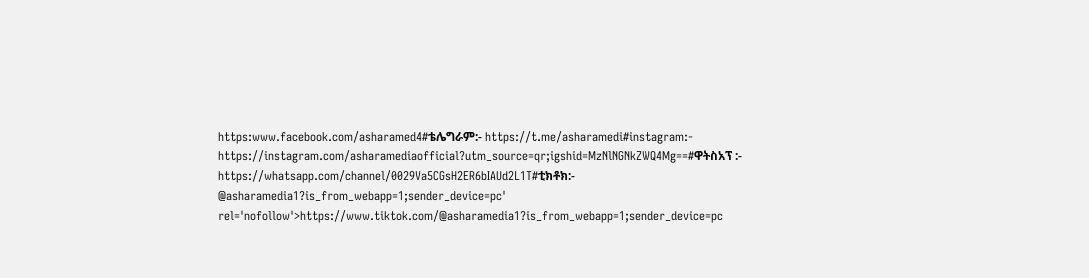https:www.facebook.com/asharamed4#ቴሌግራም:- https://t.me/asharamedi#instagram:- https://instagram.com/asharamediaofficial?utm_source=qr;igshid=MzNlNGNkZWQ4Mg==#ዋትስአፕ :- https://whatsapp.com/channel/0029Va5CGsH2ER6bIAUd2L1T#ቲክቶክ:- @asharamedia1?is_from_webapp=1;sender_device=pc' rel='nofollow'>https://www.tiktok.com/@asharamedia1?is_from_webapp=1;sender_device=pc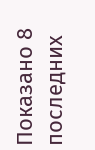Показано 8 последних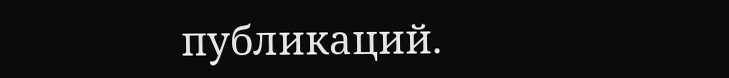публикаций.